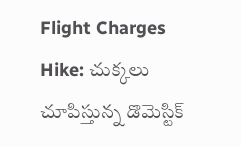Flight Charges Hike: చుక్కలు చూపిస్తున్న డొమెస్టిక్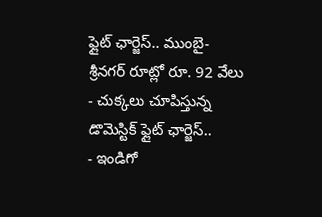ఫ్లైట్ ఛార్జెస్.. ముంబై- శ్రీనగర్ రూట్లో రూ. 92 వేలు
- చుక్కలు చూపిస్తున్న డొమెస్టిక్ ఫ్లైట్ ఛార్జెస్..
- ఇండిగో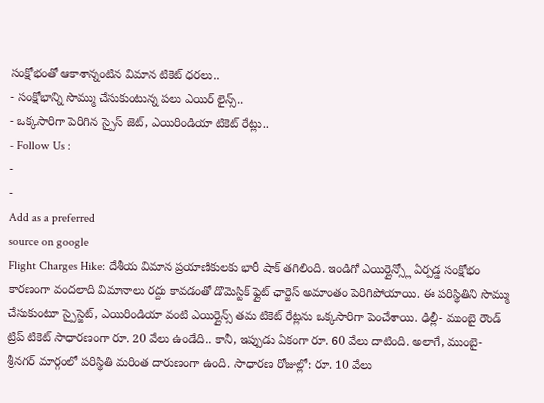సంక్షోభంతో ఆకాశాన్నంటిన విమాన టికెట్ ధరలు..
- సంక్షోభాన్ని సొమ్ము చేసుకుంటున్న పలు ఎయిర్ లైన్స్..
- ఒక్కసారిగా పెరిగిన స్పైస్ జెట్, ఎయిరిండియా టికెట్ రేట్లు..
- Follow Us :
-
-
Add as a preferred
source on google
Flight Charges Hike: దేశీయ విమాన ప్రయాణికులకు భారీ షాక్ తగిలింది. ఇండిగో ఎయిర్లైన్స్లో ఏర్పడ్డ సంక్షోభం కారణంగా వందలాది విమానాలు రద్దు కావడంతో డొమెస్టిక్ ఫ్లైట్ ఛార్జెస్ అమాంతం పెరిగిపోయాయి. ఈ పరిస్థితిని సొమ్ము చేసుకుంటూ స్పైస్జెట్, ఎయిరిండియా వంటి ఎయిర్లైన్స్ తమ టికెట్ రేట్లను ఒక్కసారిగా పెంచేశాయి. ఢిల్లీ- ముంబై రౌండ్ ట్రిప్ టికెట్ సాధారణంగా రూ. 20 వేలు ఉండేది.. కానీ, ఇప్పుడు ఏకంగా రూ. 60 వేలు దాటింది. అలాగే, ముంబై- శ్రీనగర్ మార్గంలో పరిస్థితి మరింత దారుణంగా ఉంది. సాధారణ రోజుల్లో: రూ. 10 వేలు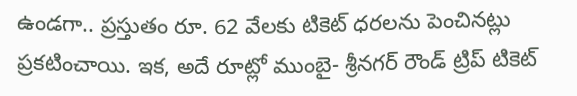ఉండగా.. ప్రస్తుతం రూ. 62 వేలకు టికెట్ ధరలను పెంచినట్లు ప్రకటించాయి. ఇక, అదే రూట్లో ముంబై- శ్రీనగర్ రౌండ్ ట్రిప్ టికెట్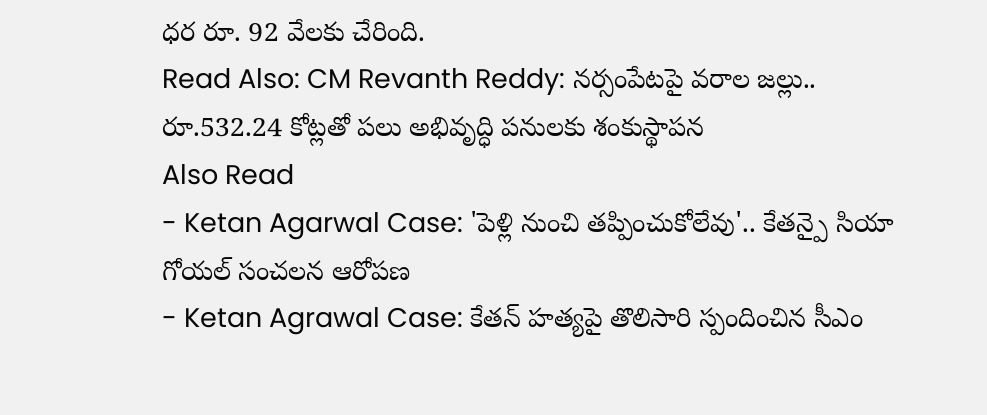ధర రూ. 92 వేలకు చేరింది.
Read Also: CM Revanth Reddy: నర్సంపేటపై వరాల జల్లు.. రూ.532.24 కోట్లతో పలు అభివృద్ధి పనులకు శంకుస్థాపన
Also Read
- Ketan Agarwal Case: 'పెళ్లి నుంచి తప్పించుకోలేవు'.. కేతన్పై సియా గోయల్ సంచలన ఆరోపణ
- Ketan Agrawal Case: కేతన్ హత్యపై తొలిసారి స్పందించిన సీఎం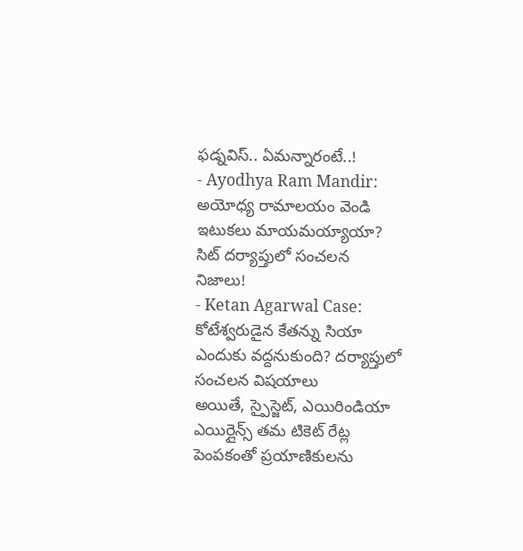ఫడ్నవిస్.. ఏమన్నారంటే..!
- Ayodhya Ram Mandir: అయోధ్య రామాలయం వెండి ఇటుకలు మాయమయ్యాయా? సిట్ దర్యాప్తులో సంచలన నిజాలు!
- Ketan Agarwal Case: కోటేశ్వరుడైన కేతన్ను సియా ఎందుకు వద్దనుకుంది? దర్యాప్తులో సంచలన విషయాలు
అయితే, స్పైస్జెట్, ఎయిరిండియా ఎయిర్లైన్స్ తమ టికెట్ రేట్ల పెంపకంతో ప్రయాణికులను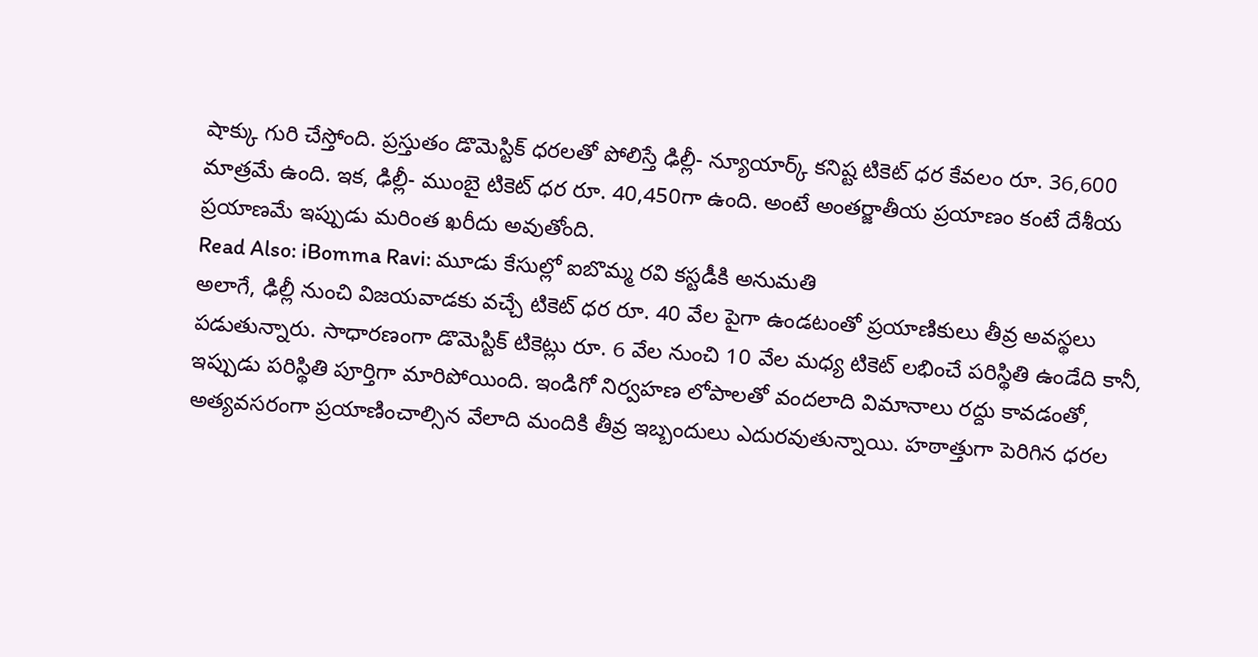షాక్కు గురి చేస్తోంది. ప్రస్తుతం డొమెస్టిక్ ధరలతో పోలిస్తే ఢిల్లీ- న్యూయార్క్ కనిష్ట టికెట్ ధర కేవలం రూ. 36,600 మాత్రమే ఉంది. ఇక, ఢిల్లీ- ముంబై టికెట్ ధర రూ. 40,450గా ఉంది. అంటే అంతర్జాతీయ ప్రయాణం కంటే దేశీయ ప్రయాణమే ఇప్పుడు మరింత ఖరీదు అవుతోంది.
Read Also: iBomma Ravi: మూడు కేసుల్లో ఐబొమ్మ రవి కస్టడీకి అనుమతి
అలాగే, ఢిల్లీ నుంచి విజయవాడకు వచ్చే టికెట్ ధర రూ. 40 వేల పైగా ఉండటంతో ప్రయాణికులు తీవ్ర అవస్థలు పడుతున్నారు. సాధారణంగా డొమెస్టిక్ టికెట్లు రూ. 6 వేల నుంచి 10 వేల మధ్య టికెట్ లభించే పరిస్థితి ఉండేది కానీ, ఇప్పుడు పరిస్థితి పూర్తిగా మారిపోయింది. ఇండిగో నిర్వహణ లోపాలతో వందలాది విమానాలు రద్దు కావడంతో, అత్యవసరంగా ప్రయాణించాల్సిన వేలాది మందికి తీవ్ర ఇబ్బందులు ఎదురవుతున్నాయి. హఠాత్తుగా పెరిగిన ధరల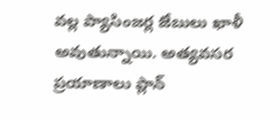వల్ల ప్యాసింజర్ల జేబులు ఖాళీ అవుతున్నాయి. అత్యవసర ప్రయాణాలు ప్లాన్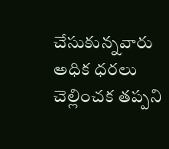చేసుకున్నవారు అధిక ధరలు చెల్లించక తప్పని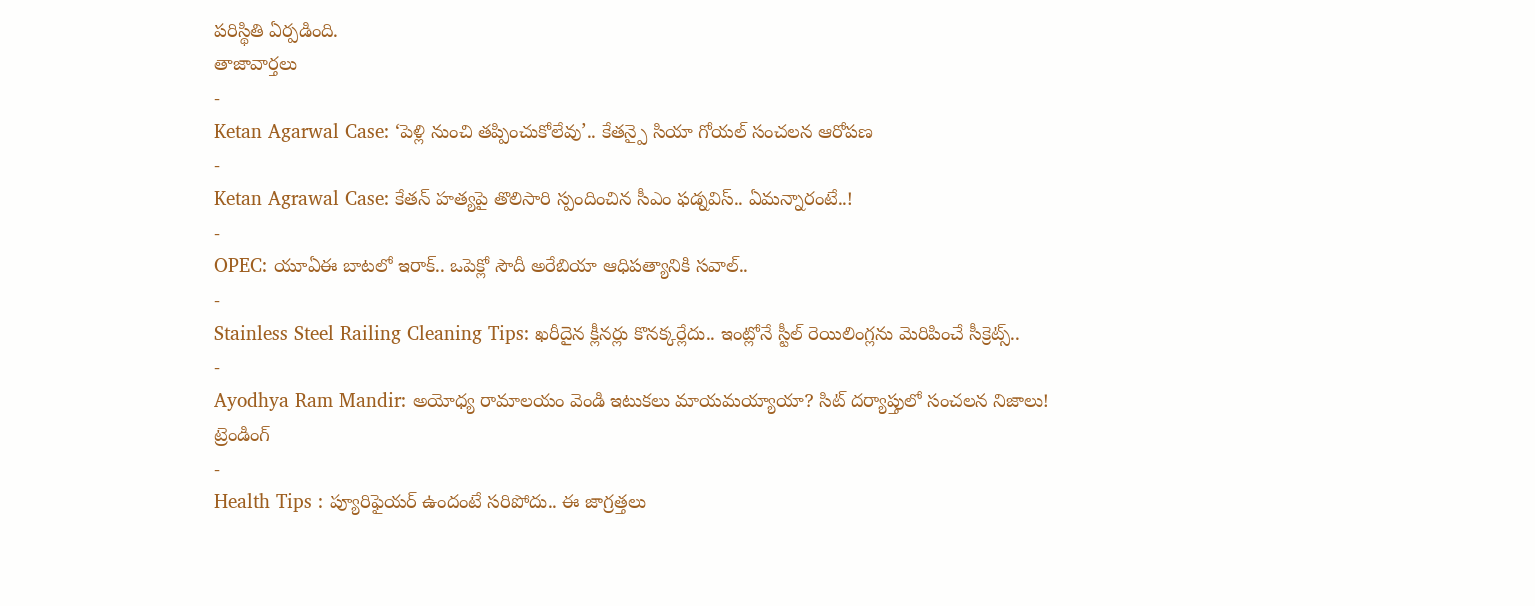పరిస్థితి ఏర్పడింది.
తాజావార్తలు
-
Ketan Agarwal Case: ‘పెళ్లి నుంచి తప్పించుకోలేవు’.. కేతన్పై సియా గోయల్ సంచలన ఆరోపణ
-
Ketan Agrawal Case: కేతన్ హత్యపై తొలిసారి స్పందించిన సీఎం ఫడ్నవిస్.. ఏమన్నారంటే..!
-
OPEC: యూఏఈ బాటలో ఇరాక్.. ఒపెక్లో సౌదీ అరేబియా ఆధిపత్యానికి సవాల్..
-
Stainless Steel Railing Cleaning Tips: ఖరీదైన క్లీనర్లు కొనక్కర్లేదు.. ఇంట్లోనే స్టీల్ రెయిలింగ్లను మెరిపించే సీక్రెట్స్..
-
Ayodhya Ram Mandir: అయోధ్య రామాలయం వెండి ఇటుకలు మాయమయ్యాయా? సిట్ దర్యాప్తులో సంచలన నిజాలు!
ట్రెండింగ్
-
Health Tips : ప్యూరిఫైయర్ ఉందంటే సరిపోదు.. ఈ జాగ్రత్తలు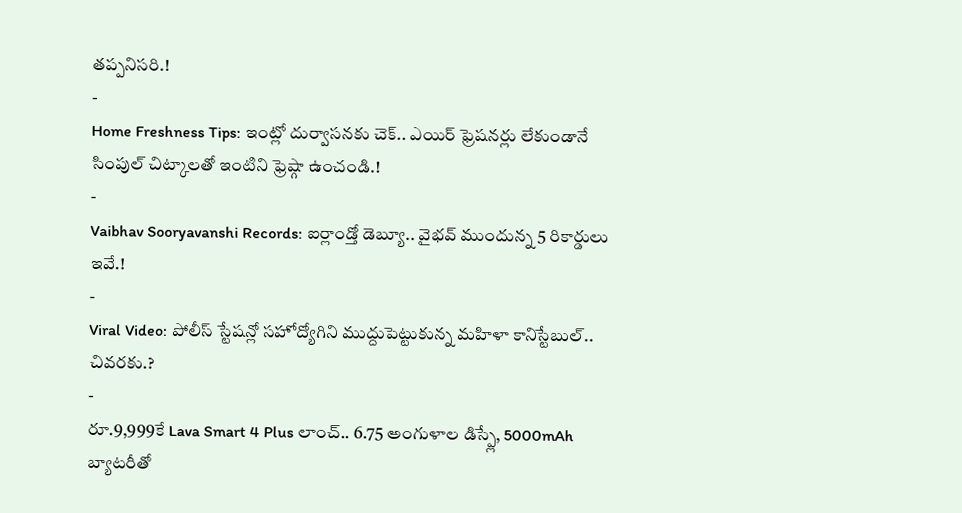తప్పనిసరి.!
-
Home Freshness Tips: ఇంట్లో దుర్వాసనకు చెక్.. ఎయిర్ ఫ్రెషనర్లు లేకుండానే సింపుల్ చిట్కాలతో ఇంటిని ఫ్రెష్గా ఉంచండి.!
-
Vaibhav Sooryavanshi Records: ఐర్లాండ్తో డెబ్యూ.. వైభవ్ ముందున్న 5 రికార్డులు ఇవే.!
-
Viral Video: పోలీస్ స్టేషన్లో సహోద్యోగిని ముద్దుపెట్టుకున్న మహిళా కానిస్టేబుల్.. చివరకు.?
-
రూ.9,999కే Lava Smart 4 Plus లాంచ్.. 6.75 అంగుళాల డిస్ప్లే, 5000mAh బ్యాటరీతో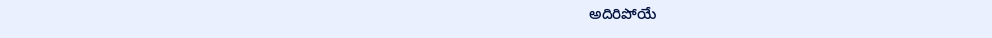అదిరిపోయే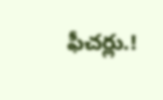ఫీచర్లు.!